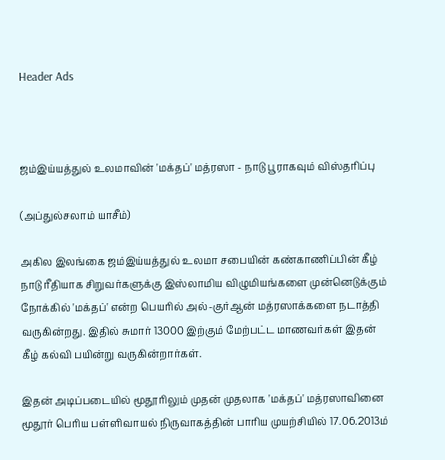Header Ads



ஜம்இய்யத்துல் உலமாவின் 'மக்தப்' மத்ரஸா - நாடு பூராகவும் விஸ்தரிப்பு

(அப்துல்சலாம் யாசீம்)

அகில இலங்கை ஜம்இய்யத்துல் உலமா சபையின் கண்காணிப்பின் கீழ் நாடு ரீதியாக சிறுவர்களுக்கு இஸ்லாமிய விழுமியங்களை முன்னெடுக்கும் நோக்கில் 'மக்தப்' என்ற பெயரில் அல்-குர்ஆன் மத்ரஸாக்களை நடாத்தி வருகின்றது. இதில் சுமார் 13000 இற்கும் மேற்பட்ட மாணவர்கள் இதன் கீழ் கல்வி பயின்று வருகின்றார்கள்.

இதன் அடிப்படையில் மூதூரிலும் முதன் முதலாக 'மக்தப்' மத்ரஸாவினை மூதூர் பெரிய பள்ளிவாயல் நிருவாகத்தின் பாரிய முயற்சியில் 17.06.2013ம்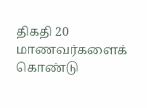திகதி 20 மாணவர்களைக் கொண்டு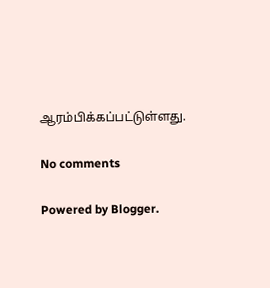ஆரம்பிக்கப்பட்டுள்ளது.

No comments

Powered by Blogger.